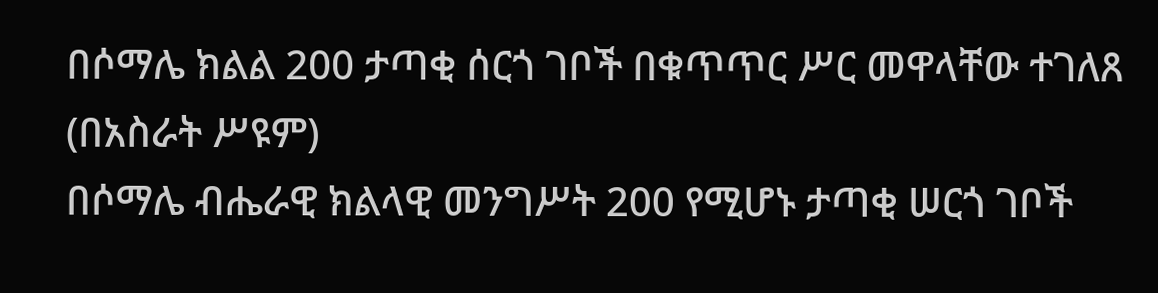በሶማሌ ክልል 200 ታጣቂ ሰርጎ ገቦች በቁጥጥር ሥር መዋላቸው ተገለጸ
(በአስራት ሥዩም)
በሶማሌ ብሔራዊ ክልላዊ መንግሥት 200 የሚሆኑ ታጣቂ ሠርጎ ገቦች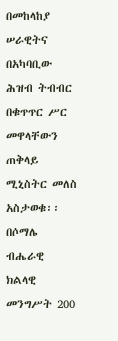በመከላከያ ሠራዊትና በአካባቢው ሕዝብ ትብብር በቁጥጥር ሥር መዋላቸውን ጠቅላይ ሚኒስትር መለስ አስታወቁ፡፡
በሶማሌ ብሔራዊ ክልላዊ መንግሥት 200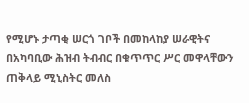የሚሆኑ ታጣቂ ሠርጎ ገቦች በመከላከያ ሠራዊትና በአካባቢው ሕዝብ ትብብር በቁጥጥር ሥር መዋላቸውን ጠቅላይ ሚኒስትር መለስ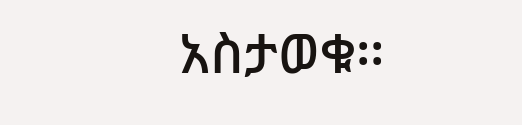አስታወቁ፡፡